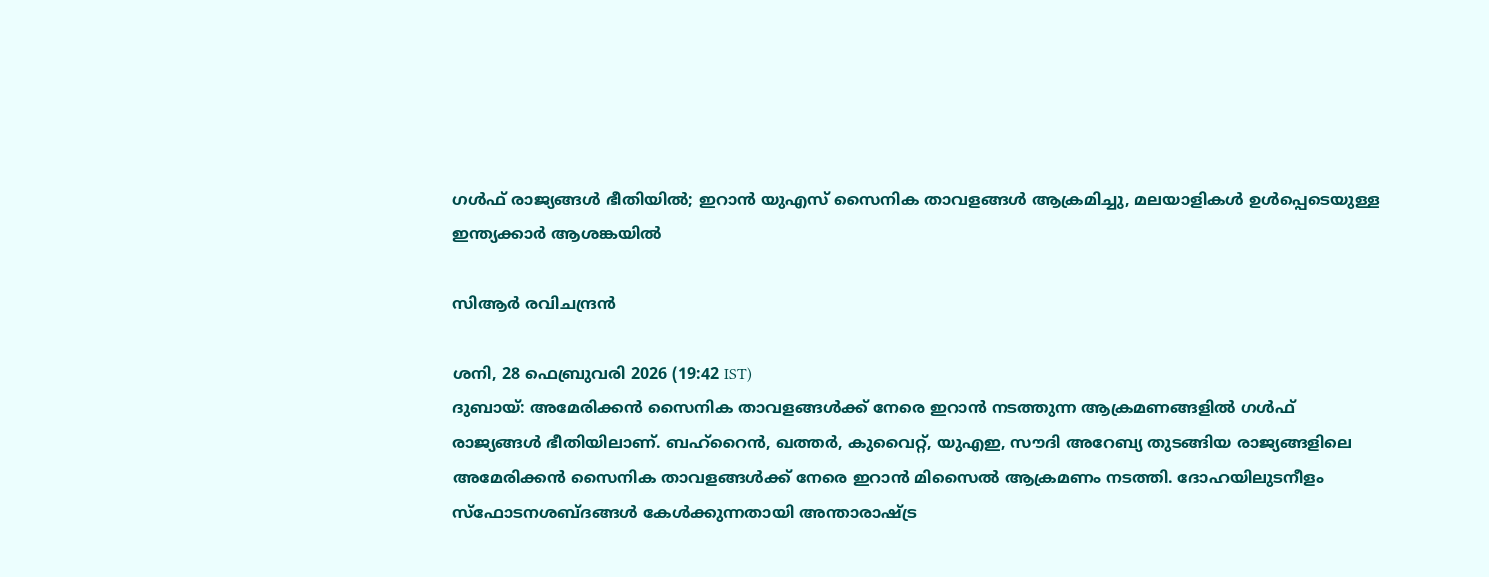ഗള്‍ഫ് രാജ്യങ്ങള്‍ ഭീതിയില്‍; ഇറാന്‍ യുഎസ് സൈനിക താവളങ്ങള്‍ ആക്രമിച്ചു, മലയാളികള്‍ ഉള്‍പ്പെടെയുള്ള ഇന്ത്യക്കാര്‍ ആശങ്കയില്‍

സിആര്‍ രവിചന്ദ്രന്‍

ശനി, 28 ഫെബ്രുവരി 2026 (19:42 IST)
ദുബായ്: അമേരിക്കന്‍ സൈനിക താവളങ്ങള്‍ക്ക് നേരെ ഇറാന്‍ നടത്തുന്ന ആക്രമണങ്ങളില്‍ ഗള്‍ഫ് രാജ്യങ്ങള്‍ ഭീതിയിലാണ്. ബഹ്റൈന്‍, ഖത്തര്‍, കുവൈറ്റ്, യുഎഇ, സൗദി അറേബ്യ തുടങ്ങിയ രാജ്യങ്ങളിലെ അമേരിക്കന്‍ സൈനിക താവളങ്ങള്‍ക്ക് നേരെ ഇറാന്‍ മിസൈല്‍ ആക്രമണം നടത്തി. ദോഹയിലുടനീളം സ്‌ഫോടനശബ്ദങ്ങള്‍ കേള്‍ക്കുന്നതായി അന്താരാഷ്ട്ര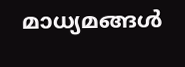മാധ്യമങ്ങള്‍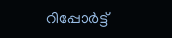റിപ്പോര്‍ട്ട്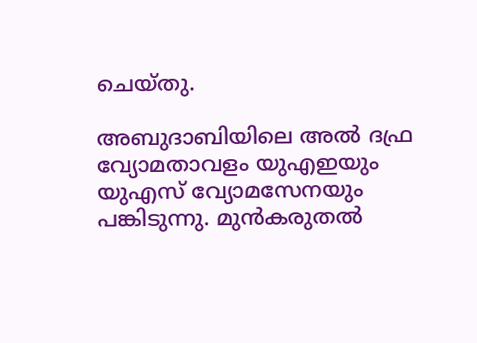ചെയ്തു.

അബുദാബിയിലെ അല്‍ ദഫ്ര വ്യോമതാവളം യുഎഇയും യുഎസ് വ്യോമസേനയും പങ്കിടുന്നു. മുന്‍കരുതല്‍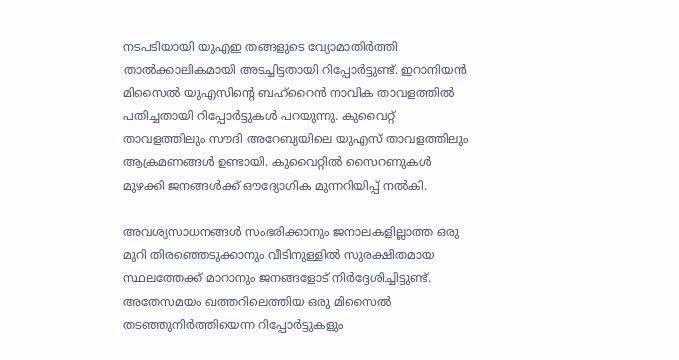നടപടിയായി യുഎഇ തങ്ങളുടെ വ്യോമാതിര്‍ത്തി താല്‍ക്കാലികമായി അടച്ചിട്ടതായി റിപ്പോര്‍ട്ടുണ്ട്. ഇറാനിയന്‍ മിസൈല്‍ യുഎസിന്റെ ബഹ്റൈന്‍ നാവിക താവളത്തില്‍ പതിച്ചതായി റിപ്പോര്‍ട്ടുകള്‍ പറയുന്നു. കുവൈറ്റ് താവളത്തിലും സൗദി അറേബ്യയിലെ യുഎസ് താവളത്തിലും ആക്രമണങ്ങള്‍ ഉണ്ടായി. കുവൈറ്റില്‍ സൈറണുകള്‍ മുഴക്കി ജനങ്ങള്‍ക്ക് ഔദ്യോഗിക മുന്നറിയിപ്പ് നല്‍കി.

അവശ്യസാധനങ്ങള്‍ സംഭരിക്കാനും ജനാലകളില്ലാത്ത ഒരു മുറി തിരഞ്ഞെടുക്കാനും വീടിനുള്ളില്‍ സുരക്ഷിതമായ സ്ഥലത്തേക്ക് മാറാനും ജനങ്ങളോട് നിര്‍ദ്ദേശിച്ചിട്ടുണ്ട്. അതേസമയം ഖത്തറിലെത്തിയ ഒരു മിസൈല്‍ തടഞ്ഞുനിര്‍ത്തിയെന്ന റിപ്പോര്‍ട്ടുകളും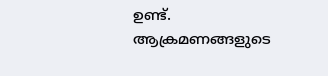ഉണ്ട്. ആക്രമണങ്ങളുടെ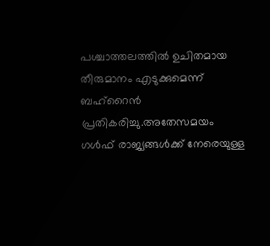പശ്ചാത്തലത്തില്‍ ഉചിതമായ തീരുമാനം എടുക്കുമെന്ന് ബഹ്റൈന്‍ പ്രതികരിച്ചു.അതേസമയം ഗള്‍ഫ് രാജ്യങ്ങള്‍ക്ക് നേരെയുള്ള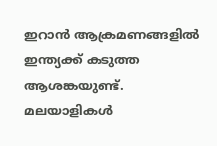ഇറാന്‍ ആക്രമണങ്ങളില്‍ ഇന്ത്യക്ക് കടുത്ത ആശങ്കയുണ്ട്. മലയാളികള്‍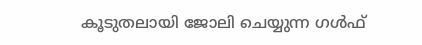കൂടുതലായി ജോലി ചെയ്യുന്ന ഗള്‍ഫ്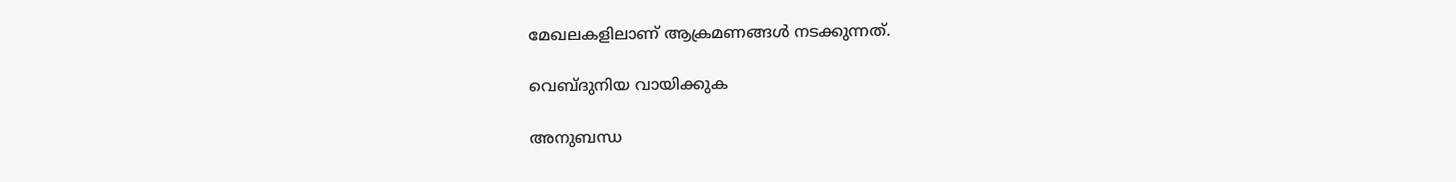മേഖലകളിലാണ് ആക്രമണങ്ങള്‍ നടക്കുന്നത്.

വെബ്ദുനിയ വായിക്കുക

അനുബന്ധ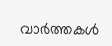വാര്‍ത്തകള്‍